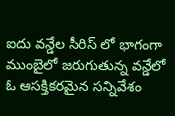ఐదు వన్డేల సీరిస్ లో భాగంగా ముంబైలో జరుగుతున్న వన్డేలో ఓ ఆసక్తికరమైన సన్నివేశం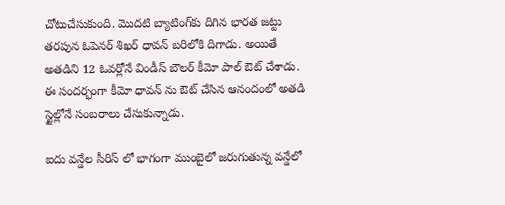చోటుచేసుకుంది. మొదటి బ్యాటింగ్‌కు దిగిన భారత జట్టు తరపున ఓపెనర్ శిఖర్ ధావన్ బరిలోకి దిగాడు. అయితే అతడిని 12 ఓవర్లోనే విండీస్ బౌలర్ కీమో పాల్ ఔట్ చేశాడు. ఈ సందర్భంగా కీమో ధావన్ ను ఔట్ చేసిన ఆనందంలో అతడి స్టైల్లోనే సంబరాలు చేసుకున్నాడు.

ఐదు వన్డేల సీరిస్ లో భాగంగా ముంబైలో జరుగుతున్న వన్డేలో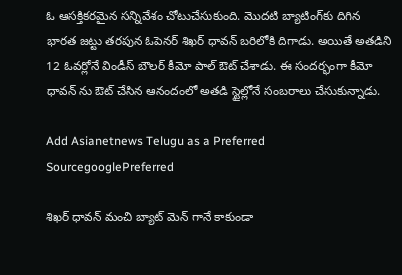ఓ ఆసక్తికరమైన సన్నివేశం చోటుచేసుకుంది. మొదటి బ్యాటింగ్‌కు దిగిన భారత జట్టు తరపున ఓపెనర్ శిఖర్ ధావన్ బరిలోకి దిగాడు. అయితే అతడిని 12 ఓవర్లోనే విండీస్ బౌలర్ కీమో పాల్ ఔట్ చేశాడు. ఈ సందర్భంగా కీమో ధావన్ ను ఔట్ చేసిన ఆనందంలో అతడి స్టైల్లోనే సంబరాలు చేసుకున్నాడు.

Add Asianetnews Telugu as a Preferred SourcegooglePreferred

శిఖర్ ధావన్ మంచి బ్యాట్ మెన్ గానే కాకుండా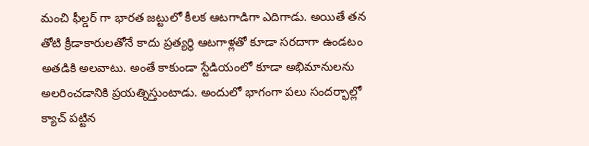మంచి ఫీల్డర్ గా భారత జట్టులో కీలక ఆటగాడిగా ఎదిగాడు. అయితే తన తోటి క్రీడాకారులతోనే కాదు ప్రత్యర్థి ఆటగాళ్లతో కూడా సరదాగా ఉండటం అతడికి అలవాటు. అంతే కాకుండా స్టేడియంలో కూడా అభిమానులను అలరించడానికి ప్రయత్నిస్తుంటాడు. అందులో భాగంగా పలు సందర్భాల్లో క్యాచ్ పట్టిన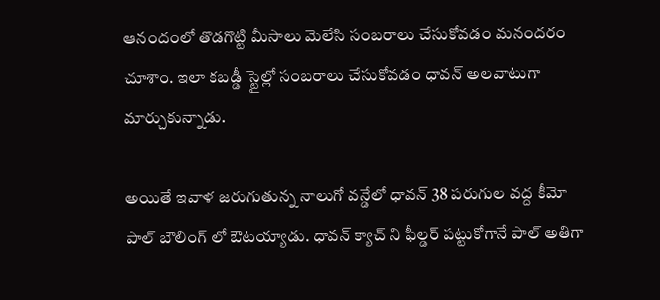ఆనందంలో తొడగొట్టి మీసాలు మెలేసి సంబరాలు చేసుకోవడం మనందరం చూశాం. ఇలా కబడ్డీ స్టైల్లో సంబరాలు చేసుకోవడం ధావన్ అలవాటుగా మార్చుకున్నాడు.

అయితే ఇవాళ జరుగుతున్న నాలుగో వన్డేలో ధావన్ 38 పరుగుల వద్ద కీమో పాల్ బౌలింగ్ లో ఔటయ్యాడు. ధావన్ క్యాచ్ ని ఫీల్డర్ పట్టుకోగానే పాల్ అతిగా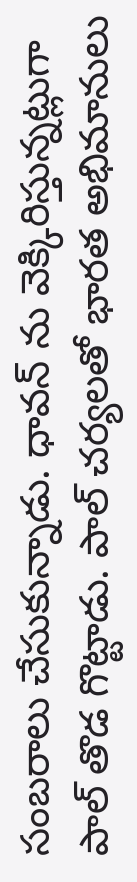సంబరాలు చేసుకున్నాడు. ధావన్ ను వెక్కిరిస్తున్నట్లుగా పాల్ తొడ గొట్టాడు. పాల్ చర్యలతో భారత అభిమానులు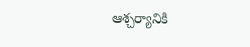ఆశ్చర్యానికి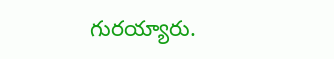గురయ్యారు.